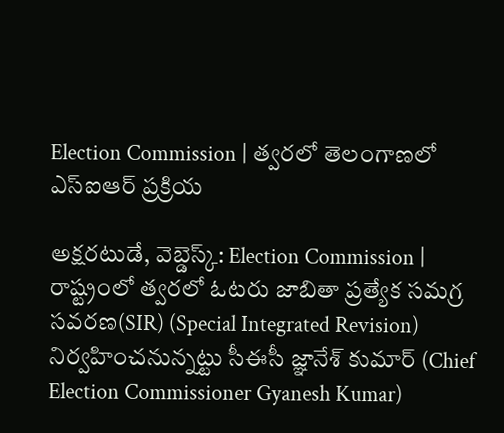Election Commission | త్వరలో తెలంగాణలో ఎస్ఐఆర్ ప్రక్రియ

అక్షరటుడే, వెబ్డెస్క్: Election Commission | రాష్ట్రంలో త్వరలో ఓటరు జాబితా ప్రత్యేక సమగ్ర సవరణ(SIR) (Special Integrated Revision) నిర్వహించనున్నట్టు సీఈసీ జ్ఞానేశ్ కుమార్ (Chief Election Commissioner Gyanesh Kumar)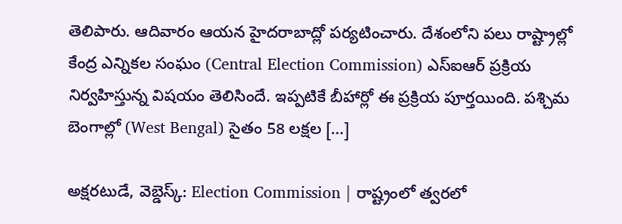తెలిపారు. ఆదివారం ఆయన హైదరాబాద్లో పర్యటించారు. దేశంలోని పలు రాష్ట్రాల్లో కేంద్ర ఎన్నికల సంఘం (Central Election Commission) ఎస్ఐఆర్ ప్రక్రియ నిర్వహిస్తున్న విషయం తెలిసిందే. ఇప్పటికే బీహార్లో ఈ ప్రక్రియ పూర్తయింది. పశ్చిమ బెంగాల్లో (West Bengal) సైతం 58 లక్షల […]

అక్షరటుడే, వెబ్డెస్క్: Election Commission | రాష్ట్రంలో త్వరలో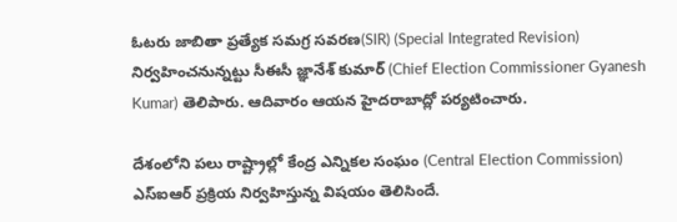ఓటరు జాబితా ప్రత్యేక సమగ్ర సవరణ(SIR) (Special Integrated Revision) నిర్వహించనున్నట్టు సీఈసీ జ్ఞానేశ్ కుమార్ (Chief Election Commissioner Gyanesh Kumar) తెలిపారు. ఆదివారం ఆయన హైదరాబాద్లో పర్యటించారు.

దేశంలోని పలు రాష్ట్రాల్లో కేంద్ర ఎన్నికల సంఘం (Central Election Commission) ఎస్ఐఆర్ ప్రక్రియ నిర్వహిస్తున్న విషయం తెలిసిందే.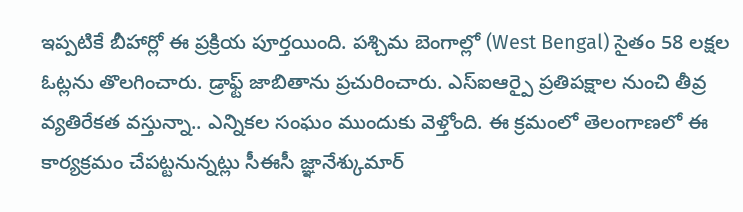ఇప్పటికే బీహార్లో ఈ ప్రక్రియ పూర్తయింది. పశ్చిమ బెంగాల్లో (West Bengal) సైతం 58 లక్షల ఓట్లను తొలగించారు. డ్రాఫ్ట్ జాబితాను ప్రచురించారు. ఎస్ఐఆర్పై ప్రతిపక్షాల నుంచి తీవ్ర వ్యతిరేకత వస్తున్నా.. ఎన్నికల సంఘం ముందుకు వెళ్తోంది. ఈ క్రమంలో తెలంగాణలో ఈ కార్యక్రమం చేపట్టనున్నట్లు సీఈసీ జ్ఞానేశ్కుమార్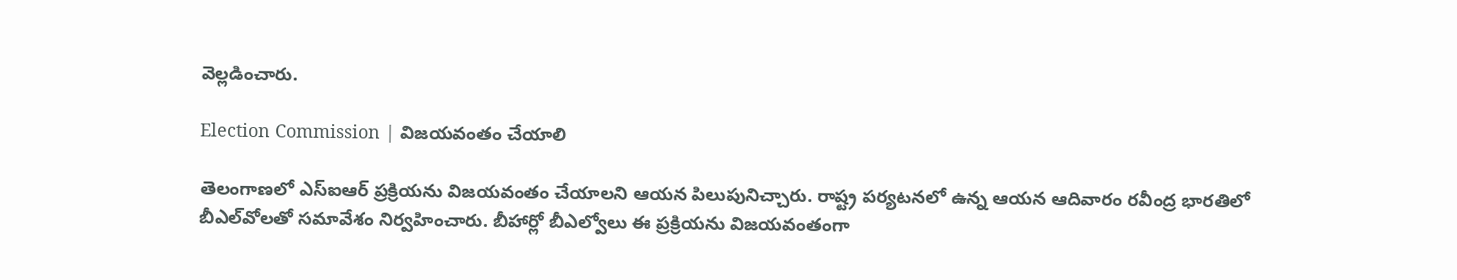వెల్లడించారు.

Election Commission | విజయవంతం చేయాలి

తెలంగాణలో ఎస్ఐఆర్ ప్రక్రియను విజయవంతం చేయాలని ఆయన పిలుపునిచ్చారు. రాష్ట్ర పర్యటనలో ఉన్న ఆయన ఆదివారం రవీంద్ర భారతిలో బీఎల్‍వోలతో సమావేశం నిర్వహించారు. బీహార్లో బీఎల్వోలు ఈ ప్రక్రియను విజయవంతంగా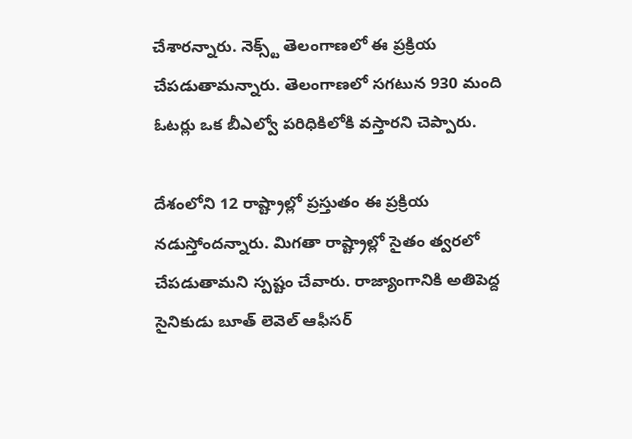చేశారన్నారు. నెక్స్ట్ తెలంగాణలో ఈ ప్రక్రియ చేపడుతామన్నారు. తెలంగాణలో సగటున 930 మంది ఓటర్లు ఒక బీఎల్వో పరిధికిలోకి వస్తారని చెప్పారు.

దేశంలోని 12 రాష్ట్రాల్లో ప్రస్తుతం ఈ ప్రక్రియ నడుస్తోందన్నారు. మిగతా రాష్ట్రాల్లో సైతం త్వరలో చేపడుతామని స్పష్టం చేవారు. రాజ్యాంగానికి అతిపెద్ద సైనికుడు బూత్ లెవెల్ ఆఫీసర్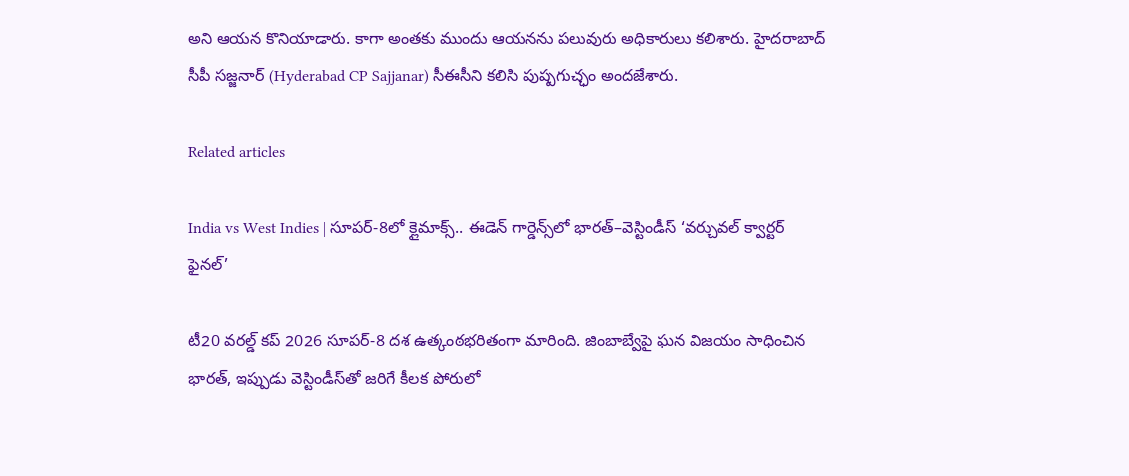అని ఆయన కొనియాడారు. కాగా అంతకు ముందు ఆయనను పలువురు అధికారులు కలిశారు. హైదరాబాద్ సీపీ సజ్జనార్ (Hyderabad CP Sajjanar) సీఈసీని కలిసి పుష్పగుచ్ఛం అందజేశారు.

Related articles

India vs West Indies | సూపర్-8లో క్లైమాక్స్.. ఈడెన్ గార్డెన్స్‌లో భారత్–వెస్టిండీస్ ‘వర్చువల్ క్వార్టర్ ఫైనల్’

టీ20 వరల్డ్ కప్ 2026 సూపర్-8 దశ ఉత్కంఠభరితంగా మారింది. జింబాబ్వేపై ఘన విజయం సాధించిన భారత్, ఇప్పుడు వెస్టిండీస్‌తో జరిగే కీలక పోరులో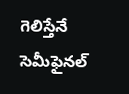గెలిస్తేనే సెమీఫైనల్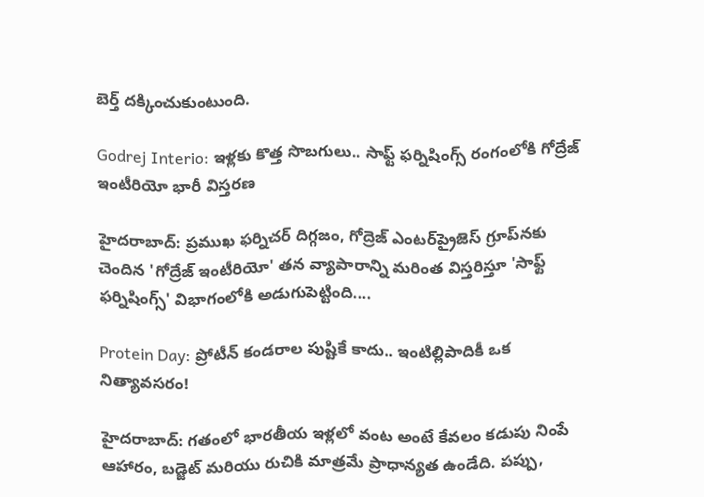బెర్త్ దక్కించుకుంటుంది.

Godrej Interio: ఇళ్లకు కొత్త సొబగులు.. సాఫ్ట్ ఫర్నిషింగ్స్ రంగంలోకి గోద్రేజ్ ఇంటీరియో భారీ విస్తరణ

హైదరాబాద్: ప్రముఖ ఫర్నిచర్ దిగ్గజం, గోద్రెజ్ ఎంటర్‌ప్రైజెస్ గ్రూప్‌నకు చెందిన 'గోద్రేజ్ ఇంటీరియో' తన వ్యాపారాన్ని మరింత విస్తరిస్తూ 'సాఫ్ట్ ఫర్నిషింగ్స్' విభాగంలోకి అడుగుపెట్టింది....

Protein Day: ప్రోటీన్ కండరాల పుష్టికే కాదు.. ఇంటిల్లిపాదికీ ఒక నిత్యావసరం!

హైదరాబాద్: గతంలో భారతీయ ఇళ్లలో వంట అంటే కేవలం కడుపు నింపే ఆహారం, బడ్జెట్ మరియు రుచికి మాత్రమే ప్రాధాన్యత ఉండేది. పప్పు,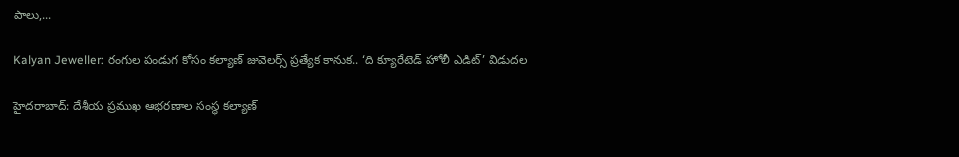పాలు,...

Kalyan Jeweller: రంగుల పండుగ కోసం కల్యాణ్ జువెలర్స్ ప్రత్యేక కానుక.. ‘ది క్యూరేటెడ్ హోలీ ఎడిట్’ విడుదల

హైదరాబాద్: దేశీయ ప్రముఖ ఆభరణాల సంస్థ కల్యాణ్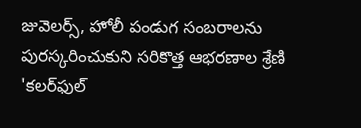జువెలర్స్, హోలీ పండుగ సంబరాలను పురస్కరించుకుని సరికొత్త ఆభరణాల శ్రేణి 'కలర్‌ఫుల్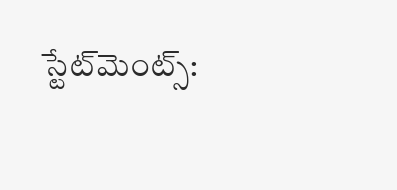స్టేట్‌మెంట్స్: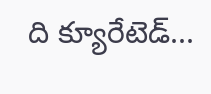ది క్యూరేటెడ్...